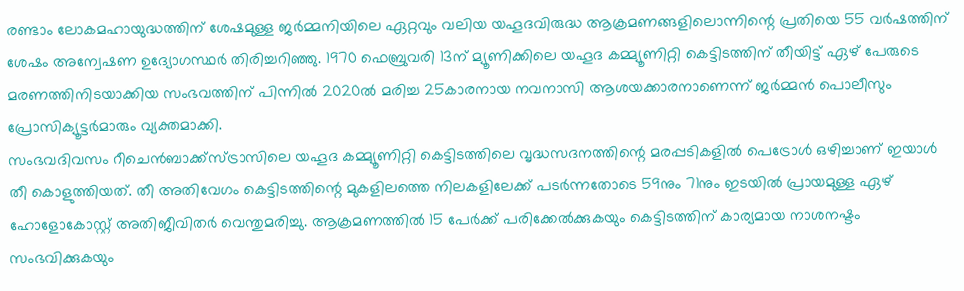രണ്ടാം ലോകമഹായുദ്ധത്തിന് ശേഷമുള്ള ജർമ്മനിയിലെ ഏറ്റവും വലിയ യഹൂദവിരുദ്ധ ആക്രമണങ്ങളിലൊന്നിന്റെ പ്രതിയെ 55 വർഷത്തിന് ശേഷം അന്വേഷണ ഉദ്യോഗസ്ഥർ തിരിച്ചറിഞ്ഞു. 1970 ഫെബ്രുവരി 13ന് മ്യൂണിക്കിലെ യഹൂദ കമ്മ്യൂണിറ്റി കെട്ടിടത്തിന് തീയിട്ട് ഏഴ് പേരുടെ മരണത്തിനിടയാക്കിയ സംഭവത്തിന് പിന്നിൽ 2020ൽ മരിച്ച 25കാരനായ നവനാസി ആശയക്കാരനാണെന്ന് ജർമ്മൻ പൊലീസും പ്രോസിക്യൂട്ടർമാരും വ്യക്തമാക്കി.
സംഭവദിവസം റീചെൻബാക്ക്സ്ട്രാസിലെ യഹൂദ കമ്മ്യൂണിറ്റി കെട്ടിടത്തിലെ വൃദ്ധസദനത്തിന്റെ മരപ്പടികളിൽ പെട്രോൾ ഒഴിച്ചാണ് ഇയാൾ തീ കൊളുത്തിയത്. തീ അതിവേഗം കെട്ടിടത്തിന്റെ മുകളിലത്തെ നിലകളിലേക്ക് പടർന്നതോടെ 59നും 71നും ഇടയിൽ പ്രായമുള്ള ഏഴ് ഹോളോകോസ്റ്റ് അതിജീവിതർ വെന്തുമരിച്ചു. ആക്രമണത്തിൽ 15 പേർക്ക് പരിക്കേൽക്കുകയും കെട്ടിടത്തിന് കാര്യമായ നാശനഷ്ടം സംഭവിക്കുകയും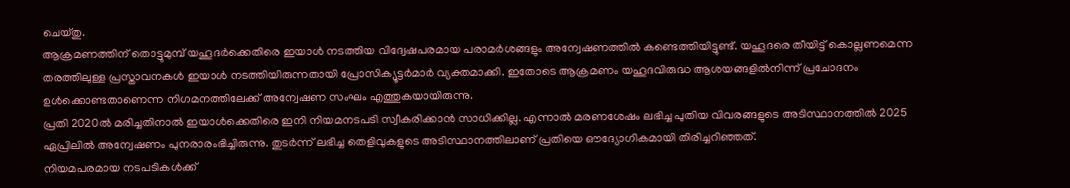ചെയ്തു.
ആക്രമണത്തിന് തൊട്ടുമുമ്പ് യഹൂദർക്കെതിരെ ഇയാൾ നടത്തിയ വിദ്വേഷപരമായ പരാമർശങ്ങളും അന്വേഷണത്തിൽ കണ്ടെത്തിയിട്ടുണ്ട്. യഹൂദരെ തീയിട്ട് കൊല്ലണമെന്ന തരത്തിലുള്ള പ്രസ്താവനകൾ ഇയാൾ നടത്തിയിരുന്നതായി പ്രോസിക്യൂട്ടർമാർ വ്യക്തമാക്കി. ഇതോടെ ആക്രമണം യഹൂദവിരുദ്ധ ആശയങ്ങളിൽനിന്ന് പ്രചോദനം ഉൾക്കൊണ്ടതാണെന്ന നിഗമനത്തിലേക്ക് അന്വേഷണ സംഘം എത്തുകയായിരുന്നു.
പ്രതി 2020ൽ മരിച്ചതിനാൽ ഇയാൾക്കെതിരെ ഇനി നിയമനടപടി സ്വീകരിക്കാൻ സാധിക്കില്ല. എന്നാൽ മരണശേഷം ലഭിച്ച പുതിയ വിവരങ്ങളുടെ അടിസ്ഥാനത്തിൽ 2025 ഏപ്രിലിൽ അന്വേഷണം പുനരാരംഭിച്ചിരുന്നു. തുടർന്ന് ലഭിച്ച തെളിവുകളുടെ അടിസ്ഥാനത്തിലാണ് പ്രതിയെ ഔദ്യോഗികമായി തിരിച്ചറിഞ്ഞത്.
നിയമപരമായ നടപടികൾക്ക്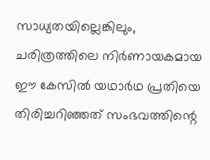സാധ്യതയില്ലെങ്കിലും, ചരിത്രത്തിലെ നിർണായകമായ ഈ കേസിൽ യഥാർഥ പ്രതിയെ തിരിച്ചറിഞ്ഞത് സംഭവത്തിന്റെ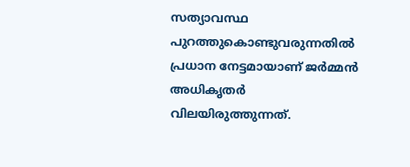സത്യാവസ്ഥ പുറത്തുകൊണ്ടുവരുന്നതിൽ പ്രധാന നേട്ടമായാണ് ജർമ്മൻ അധികൃതർ വിലയിരുത്തുന്നത്.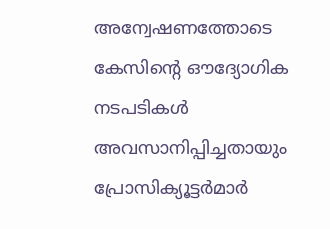അന്വേഷണത്തോടെ കേസിന്റെ ഔദ്യോഗിക നടപടികൾ അവസാനിപ്പിച്ചതായും പ്രോസിക്യൂട്ടർമാർ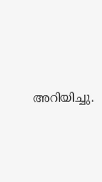അറിയിച്ചു.